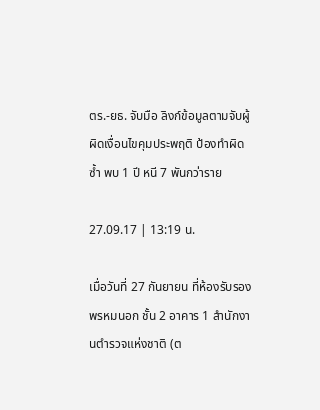ตร.-ยธ. จับมือ ลิงก์ข้อมูลตามจับผู้ผิดเงื่อนไขคุมประพฤติ ป้องทำผิดซ้ำ พบ 1 ปี หนี 7 พันกว่าราย

27.09.17 | 13:19 น.

เมื่อวันที่ 27 กันยายน ที่ห้องรับรองพรหมนอก ชั้น 2 อาคาร 1 สำนักงานตำรวจแห่งชาติ (ต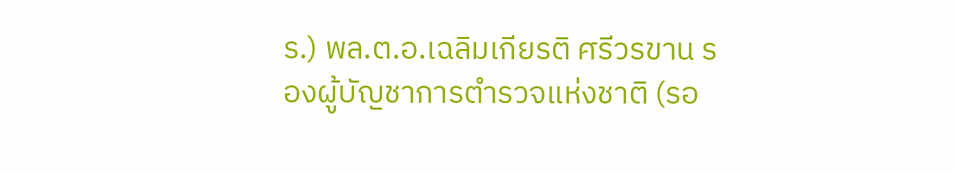ร.) พล.ต.อ.เฉลิมเกียรติ ศรีวรขาน รองผู้บัญชาการตำรวจแห่งชาติ (รอ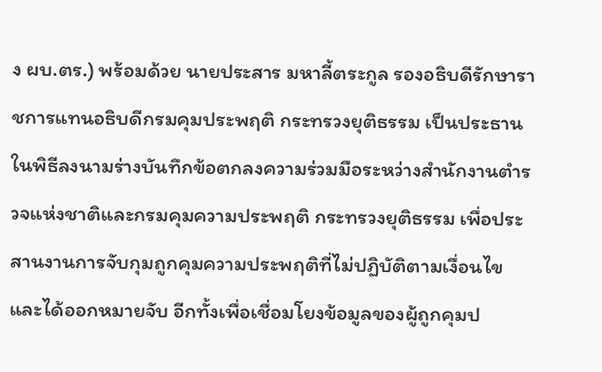ง ผบ.ตร.) พร้อมด้วย นายประสาร มหาลี้ตระกูล รองอธิบดีรักษาราชการแทนอธิบดีกรมคุมประพฤติ กระทรวงยุติธรรม เป็นประธานในพิธีลงนามร่างบันทึกข้อตกลงความร่วมมือระหว่างสำนักงานตำรวจแห่งชาติและกรมคุมความประพฤติ กระทรวงยุติธรรม เพื่อประสานงานการจับกุมถูกคุมความประพฤติที่ไม่ปฏิบัติตามเงื่อนไข และได้ออกหมายจับ อีกทั้งเพื่อเชื่อมโยงข้อมูลของผู้ถูกคุมป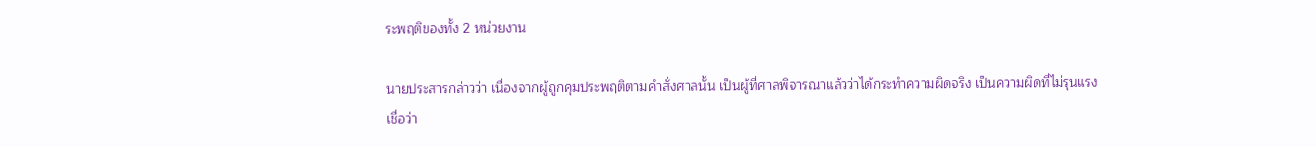ระพฤติของทั้ง 2 หน่วยงาน

นายประสารกล่าวว่า เนื่องจากผู้ถูกคุมประพฤติตามคำสั่งศาลนั้น เป็นผู้ที่ศาลพิจารณาแล้วว่าได้กระทำความผิดจริง เป็นความผิดที่ไม่รุนแรงเชื่อว่า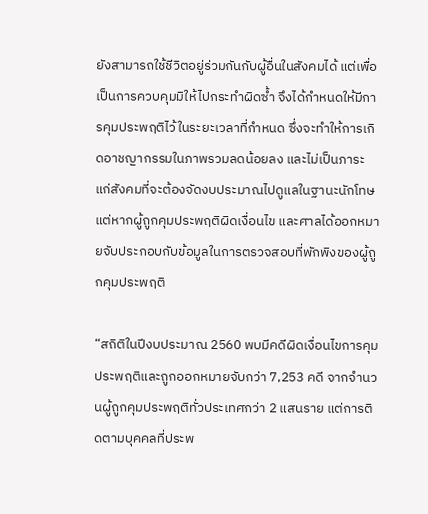ยังสามารถใช้ชีวิตอยู่ร่วมกันกับผู้อื่นในสังคมได้ แต่เพื่อเป็นการควบคุมมิให้ไปกระทำผิดซ้ำ จึงได้กำหนดให้มีการคุมประพฤติไว้ในระยะเวลาที่กำหนด ซึ่งจะทำให้การเกิดอาชญากรรมในภาพรวมลดน้อยลง และไม่เป็นภาระแก่สังคมที่จะต้องจัดงบประมาณไปดูแลในฐานะนักโทษ แต่หากผู้ถูกคุมประพฤติผิดเงื่อนไข และศาลได้ออกหมายจับประกอบกับข้อมูลในการตรวจสอบที่พักพิงของผู้ถูกคุมประพฤติ

“สถิติในปีงบประมาณ 2560 พบมีคดีผิดเงื่อนไขการคุมประพฤติและถูกออกหมายจับกว่า 7,253 คดี จากจำนวนผู้ถูกคุมประพฤติทั่วประเทศกว่า 2 แสนราย แต่การติดตามบุคคลที่ประพ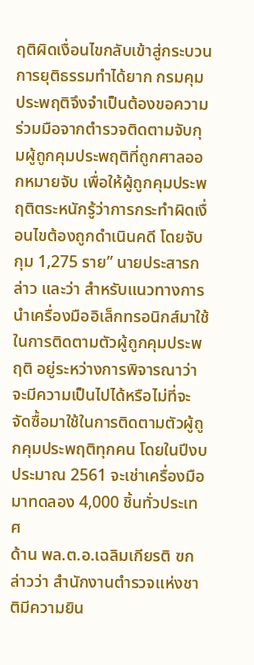ฤติผิดเงื่อนไขกลับเข้าสู่กระบวนการยุติธรรมทำได้ยาก กรมคุมประพฤติจึงจำเป็นต้องขอความร่วมมือจากตำรวจติดตามจับกุมผู้ถูกคุมประพฤติที่ถูกศาลออกหมายจับ เพื่อให้ผู้ถูกคุมประพฤติตระหนักรู้ว่าการกระทำผิดเงื่อนไขต้องถูกดำเนินคดี โดยจับกุม 1,275 ราย” นายประสารกล่าว และว่า สำหรับแนวทางการนำเครื่องมืออิเล็กทรอนิกส์มาใช้ในการติดตามตัวผู้ถูกคุมประพฤติ อยู่ระหว่างการพิจารณาว่าจะมีความเป็นไปได้หรือไม่ที่จะจัดซื้อมาใช้ในการติดตามตัวผู้ถูกคุมประพฤติทุกคน โดยในปีงบประมาณ 2561 จะเช่าเครื่องมือมาทดลอง 4,000 ชิ้นทั่วประเทศ
ด้าน พล.ต.อ.เฉลิมเกียรติ ฃกล่าวว่า สำนักงานตำรวจแห่งชาติมีความยิน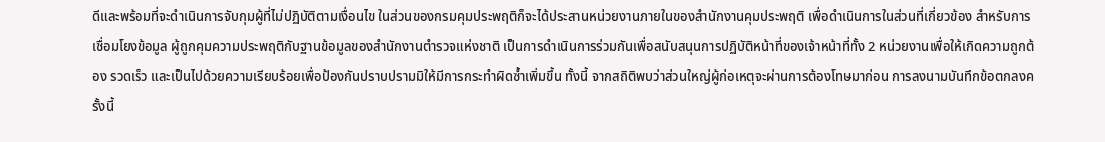ดีและพร้อมที่จะดำเนินการจับกุมผู้ที่ไม่ปฏิบัติตามเงื่อนไข ในส่วนของกรมคุมประพฤติก็จะได้ประสานหน่วยงานภายในของสำนักงานคุมประพฤติ เพื่อดำเนินการในส่วนที่เกี่ยวข้อง สำหรับการเชื่อมโยงข้อมูล ผู้ถูกคุมความประพฤติกับฐานข้อมูลของสำนักงานตำรวจแห่งชาติ เป็นการดำเนินการร่วมกันเพื่อสนับสนุนการปฏิบัติหน้าที่ของเจ้าหน้าที่ทั้ง 2 หน่วยงานเพื่อให้เกิดความถูกต้อง รวดเร็ว และเป็นไปด้วยความเรียบร้อยเพื่อป้องกันปราบปรามมิให้มีการกระทำผิดซ้ำเพิ่มขึ้น ทั้งนี้ จากสถิติพบว่าส่วนใหญ่ผู้ก่อเหตุจะผ่านการต้องโทษมาก่อน การลงนามบันทึกข้อตกลงครั้งนี้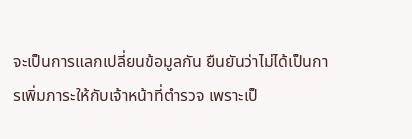จะเป็นการแลกเปลี่ยนข้อมูลกัน ยืนยันว่าไม่ได้เป็นการเพิ่มภาระให้กับเจ้าหน้าที่ตำรวจ เพราะเป็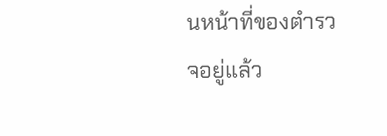นหน้าที่ของตำรวจอยู่แล้ว